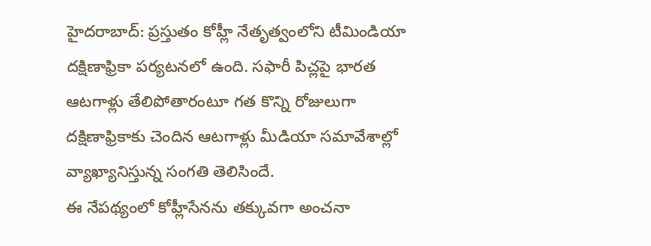హైదరాబాద్: ప్రస్తుతం కోహ్లీ నేతృత్వంలోని టీమిండియా దక్షిణాఫ్రికా పర్యటనలో ఉంది. సఫారీ పిచ్లపై భారత ఆటగాళ్లు తేలిపోతారంటూ గత కొన్ని రోజులుగా దక్షిణాఫ్రికాకు చెందిన ఆటగాళ్లు మీడియా సమావేశాల్లో వ్యాఖ్యానిస్తున్న సంగతి తెలిసిందే.
ఈ నేపథ్యంలో కోహ్లీసేనను తక్కువగా అంచనా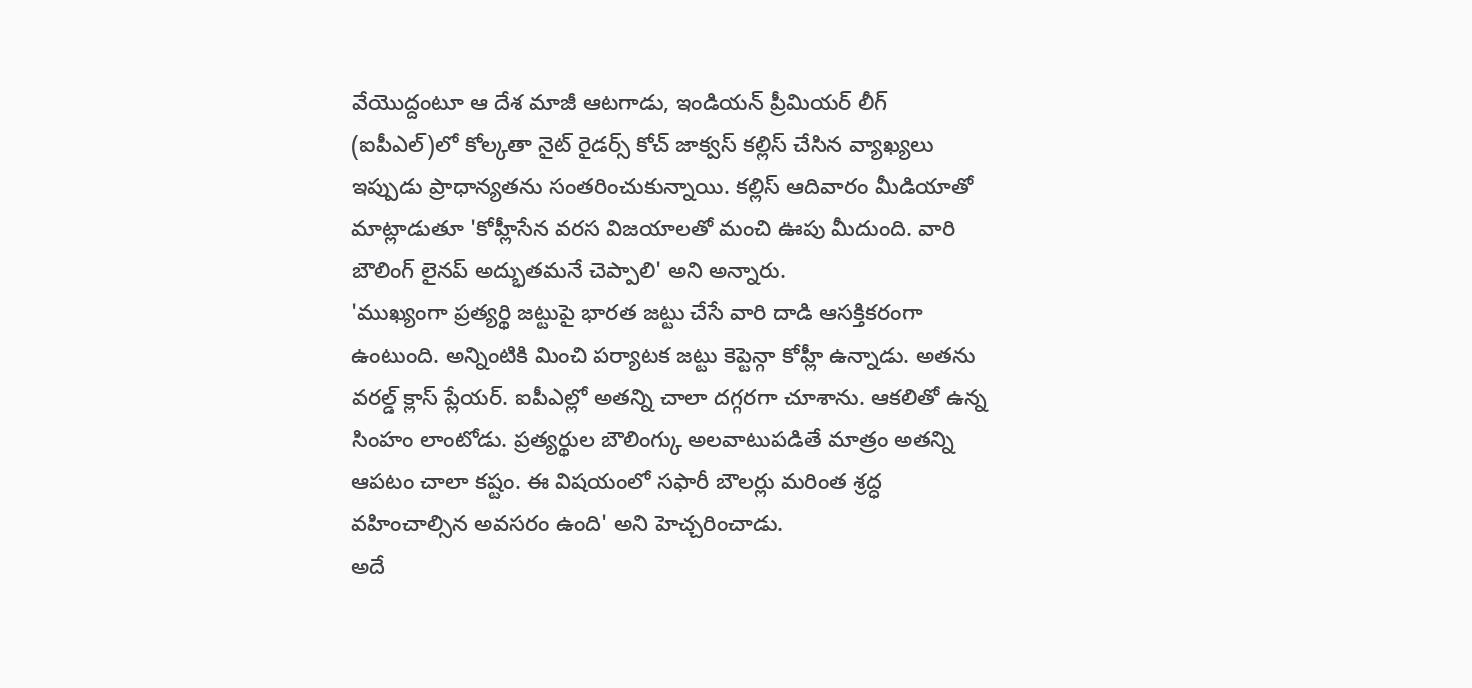వేయొద్దంటూ ఆ దేశ మాజీ ఆటగాడు, ఇండియన్ ప్రీమియర్ లీగ్ (ఐపీఎల్)లో కోల్కతా నైట్ రైడర్స్ కోచ్ జాక్వస్ కల్లిస్ చేసిన వ్యాఖ్యలు ఇప్పుడు ప్రాధాన్యతను సంతరించుకున్నాయి. కల్లిస్ ఆదివారం మీడియాతో మాట్లాడుతూ 'కోహ్లీసేన వరస విజయాలతో మంచి ఊపు మీదుంది. వారి బౌలింగ్ లైనప్ అద్భుతమనే చెప్పాలి' అని అన్నారు.
'ముఖ్యంగా ప్రత్యర్థి జట్టుపై భారత జట్టు చేసే వారి దాడి ఆసక్తికరంగా ఉంటుంది. అన్నింటికి మించి పర్యాటక జట్టు కెప్టెన్గా కోహ్లీ ఉన్నాడు. అతను వరల్డ్ క్లాస్ ప్లేయర్. ఐపీఎల్లో అతన్ని చాలా దగ్గరగా చూశాను. ఆకలితో ఉన్న సింహం లాంటోడు. ప్రత్యర్థుల బౌలింగ్కు అలవాటుపడితే మాత్రం అతన్ని ఆపటం చాలా కష్టం. ఈ విషయంలో సఫారీ బౌలర్లు మరింత శ్రద్ధ వహించాల్సిన అవసరం ఉంది' అని హెచ్చరించాడు.
అదే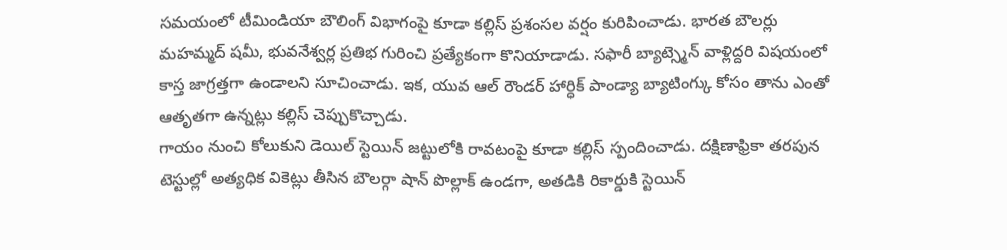సమయంలో టీమిండియా బౌలింగ్ విభాగంపై కూడా కల్లిస్ ప్రశంసల వర్షం కురిపించాడు. భారత బౌలర్లు మహమ్మద్ షమీ, భువనేశ్వర్ల ప్రతిభ గురించి ప్రత్యేకంగా కొనియాడాడు. సఫారీ బ్యాట్స్మెన్ వాళ్లిద్దరి విషయంలో కాస్త జాగ్రత్తగా ఉండాలని సూచించాడు. ఇక, యువ ఆల్ రౌండర్ హార్ధిక్ పాండ్యా బ్యాటింగ్కు కోసం తాను ఎంతో ఆతృతగా ఉన్నట్లు కల్లిస్ చెప్పుకొచ్చాడు.
గాయం నుంచి కోలుకుని డెయిల్ స్టెయిన్ జట్టులోకి రావటంపై కూడా కల్లిస్ స్పందించాడు. దక్షిణాఫ్రికా తరపున టెస్టుల్లో అత్యధిక వికెట్లు తీసిన బౌలర్గా షాన్ పొల్లాక్ ఉండగా, అతడికి రికార్డుకి స్టెయిన్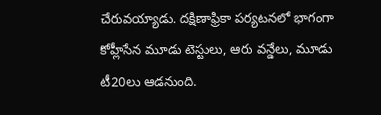చేరువయ్యాడు. దక్షిణాఫ్రికా పర్యటనలో భాగంగా కోహ్లీసేన మూడు టెస్టులు, ఆరు వన్డేలు, మూడు టీ20లు ఆడనుంది.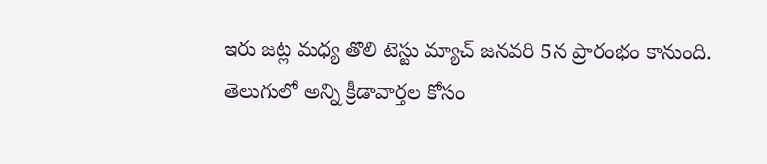ఇరు జట్ల మధ్య తొలి టెస్టు మ్యాచ్ జనవరి 5న ప్రారంభం కానుంది.
తెలుగులో అన్ని క్రీడావార్తల కోసం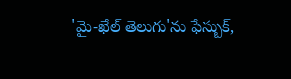'మై-ఖేల్ తెలుగు'ను ఫేస్బుక్,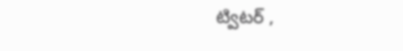ట్విటర్ ,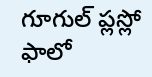గూగుల్ ప్లస్లో ఫాలో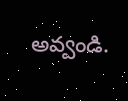అవ్వండి.